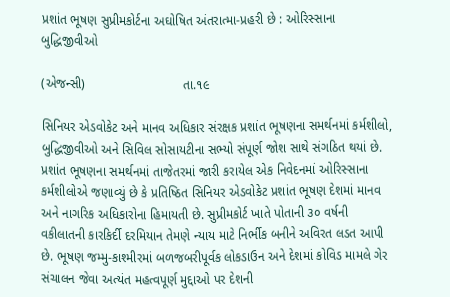પ્રશાંત ભૂષણ સુપ્રીમકોર્ટના અઘોષિત અંતરાત્મા-પ્રહરી છે : ઓરિસ્સાના બુદ્ધિજીવીઓ

(એજન્સી)                           તા.૧૯

સિનિયર એડવોકેટ અને માનવ અધિકાર સંરક્ષક પ્રશાંત ભૂષણના સમર્થનમાં કર્મશીલો, બુદ્ધિજીવીઓ અને સિવિલ સોસાયટીના સભ્યો સંપૂર્ણ જોશ સાથે સંગઠિત થયાં છે. પ્રશાંત ભૂષણના સમર્થનમાં તાજેતરમાં જારી કરાયેલ એક નિવેદનમાં ઓરિસ્સાના કર્મશીલોએ જણાવ્યું છે કે પ્રતિષ્ઠિત સિનિયર એડવોકેટ પ્રશાંત ભૂષણ દેશમાં માનવ અને નાગરિક અધિકારોના હિમાયતી છે. સુપ્રીમકોર્ટ ખાતે પોતાની ૩૦ વર્ષની વકીલાતની કારકિર્દી દરમિયાન તેમણે ન્યાય માટે નિર્ભીક બનીને અવિરત લડત આપી છે. ભૂષણ જમ્મુ-કાશ્મીરમાં બળજબરીપૂર્વક લોકડાઉન અને દેશમાં કોવિડ મામલે ગેર સંચાલન જેવા અત્યંત મહત્વપૂર્ણ મુદ્દાઓ પર દેશની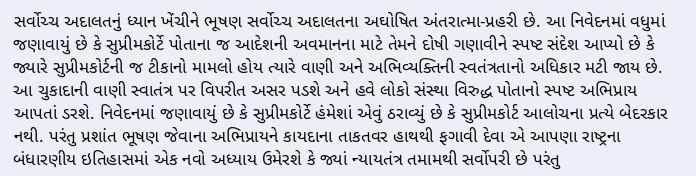સર્વોચ્ચ અદાલતનું ધ્યાન ખેંચીને ભૂષણ સર્વોચ્ચ અદાલતના અઘોષિત અંતરાત્મા-પ્રહરી છે. આ નિવેદનમાં વધુમાં જણાવાયું છે કે સુપ્રીમકોર્ટે પોતાના જ આદેશની અવમાનના માટે તેમને દોષી ગણાવીને સ્પષ્ટ સંદેશ આપ્યો છે કે જ્યારે સુપ્રીમકોર્ટની જ ટીકાનો મામલો હોય ત્યારે વાણી અને અભિવ્યક્તિની સ્વતંત્રતાનો અધિકાર મટી જાય છે. આ ચુકાદાની વાણી સ્વાતંત્ર પર વિપરીત અસર પડશે અને હવે લોકો સંસ્થા વિરુદ્ધ પોતાનો સ્પષ્ટ અભિપ્રાય આપતાં ડરશે. નિવેદનમાં જણાવાયું છે કે સુપ્રીમકોર્ટે હંમેશાં એવું ઠરાવ્યું છે કે સુપ્રીમકોર્ટ આલોચના પ્રત્યે બેદરકાર નથી. પરંતુ પ્રશાંત ભૂષણ જેવાના અભિપ્રાયને કાયદાના તાકતવર હાથથી ફગાવી દેવા એ આપણા રાષ્ટ્રના બંધારણીય ઇતિહાસમાં એક નવો અધ્યાય ઉમેરશે કે જ્યાં ન્યાયતંત્ર તમામથી સર્વોપરી છે પરંતુ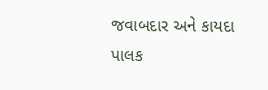જવાબદાર અને કાયદા પાલક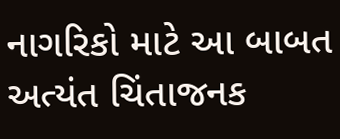નાગરિકો માટે આ બાબત અત્યંત ચિંતાજનક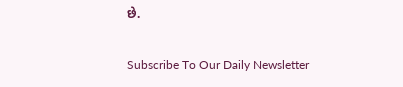છે.

Subscribe To Our Daily Newsletter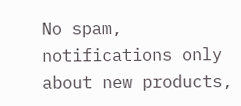No spam, notifications only about new products,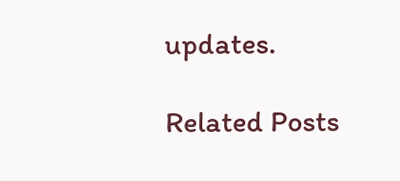updates.

Related Posts